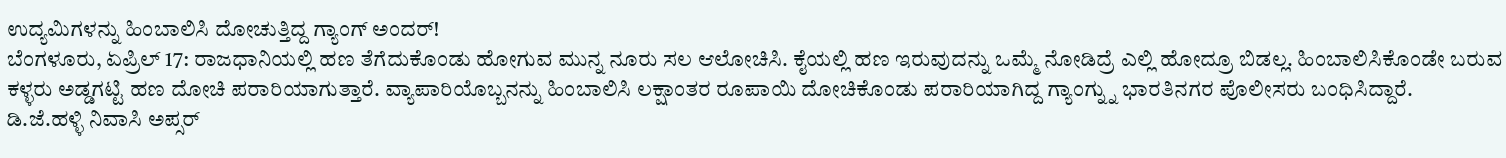ಉದ್ಯಮಿಗಳನ್ನು ಹಿಂಬಾಲಿಸಿ ದೋಚುತ್ತಿದ್ದ ಗ್ಯಾಂಗ್ ಅಂದರ್!
ಬೆಂಗಳೂರು, ಏಪ್ರಿಲ್ 17: ರಾಜಧಾನಿಯಲ್ಲಿ ಹಣ ತೆಗೆದುಕೊಂಡು ಹೋಗುವ ಮುನ್ನ ನೂರು ಸಲ ಆಲೋಚಿಸಿ. ಕೈಯಲ್ಲಿ ಹಣ ಇರುವುದನ್ನು ಒಮ್ಮೆ ನೋಡಿದ್ರೆ ಎಲ್ಲಿ ಹೋದ್ರೂ ಬಿಡಲ್ಲ. ಹಿಂಬಾಲಿಸಿಕೊಂಡೇ ಬರುವ ಕಳ್ಳರು ಅಡ್ಡಗಟ್ಟಿ ಹಣ ದೋಚಿ ಪರಾರಿಯಾಗುತ್ತಾರೆ. ವ್ಯಾಪಾರಿಯೊಬ್ಬನನ್ನು ಹಿಂಬಾಲಿಸಿ ಲಕ್ಷಾಂತರ ರೂಪಾಯಿ ದೋಚಿಕೊಂಡು ಪರಾರಿಯಾಗಿದ್ದ ಗ್ಯಾಂಗ್ನ್ನು ಭಾರತಿನಗರ ಪೊಲೀಸರು ಬಂಧಿಸಿದ್ದಾರೆ.
ಡಿ.ಜೆ.ಹಳ್ಳಿ ನಿವಾಸಿ ಅಪ್ಸರ್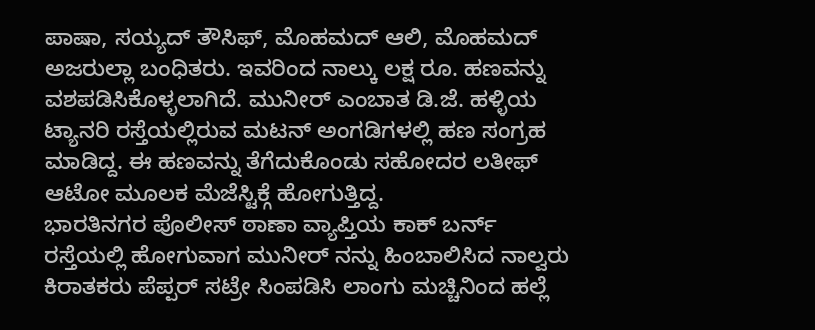ಪಾಷಾ, ಸಯ್ಯದ್ ತೌಸಿಫ್, ಮೊಹಮದ್ ಆಲಿ, ಮೊಹಮದ್ ಅಜರುಲ್ಲಾ ಬಂಧಿತರು. ಇವರಿಂದ ನಾಲ್ಕು ಲಕ್ಷ ರೂ. ಹಣವನ್ನು ವಶಪಡಿಸಿಕೊಳ್ಳಲಾಗಿದೆ. ಮುನೀರ್ ಎಂಬಾತ ಡಿ.ಜೆ. ಹಳ್ಳಿಯ ಟ್ಯಾನರಿ ರಸ್ತೆಯಲ್ಲಿರುವ ಮಟನ್ ಅಂಗಡಿಗಳಲ್ಲಿ ಹಣ ಸಂಗ್ರಹ ಮಾಡಿದ್ದ. ಈ ಹಣವನ್ನು ತೆಗೆದುಕೊಂಡು ಸಹೋದರ ಲತೀಫ್ ಆಟೋ ಮೂಲಕ ಮೆಜೆಸ್ಟಿಕ್ಗೆ ಹೋಗುತ್ತಿದ್ದ.
ಭಾರತಿನಗರ ಪೊಲೀಸ್ ಠಾಣಾ ವ್ಯಾಪ್ತಿಯ ಕಾಕ್ ಬರ್ನ್ ರಸ್ತೆಯಲ್ಲಿ ಹೋಗುವಾಗ ಮುನೀರ್ ನನ್ನು ಹಿಂಬಾಲಿಸಿದ ನಾಲ್ವರು ಕಿರಾತಕರು ಪೆಪ್ಪರ್ ಸಟ್ರೇ ಸಿಂಪಡಿಸಿ ಲಾಂಗು ಮಚ್ಚಿನಿಂದ ಹಲ್ಲೆ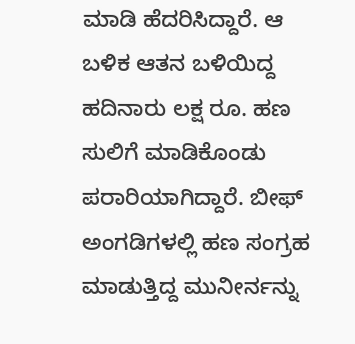ಮಾಡಿ ಹೆದರಿಸಿದ್ದಾರೆ. ಆ ಬಳಿಕ ಆತನ ಬಳಿಯಿದ್ದ ಹದಿನಾರು ಲಕ್ಷ ರೂ. ಹಣ ಸುಲಿಗೆ ಮಾಡಿಕೊಂಡು ಪರಾರಿಯಾಗಿದ್ದಾರೆ. ಬೀಫ್ ಅಂಗಡಿಗಳಲ್ಲಿ ಹಣ ಸಂಗ್ರಹ ಮಾಡುತ್ತಿದ್ದ ಮುನೀರ್ನನ್ನು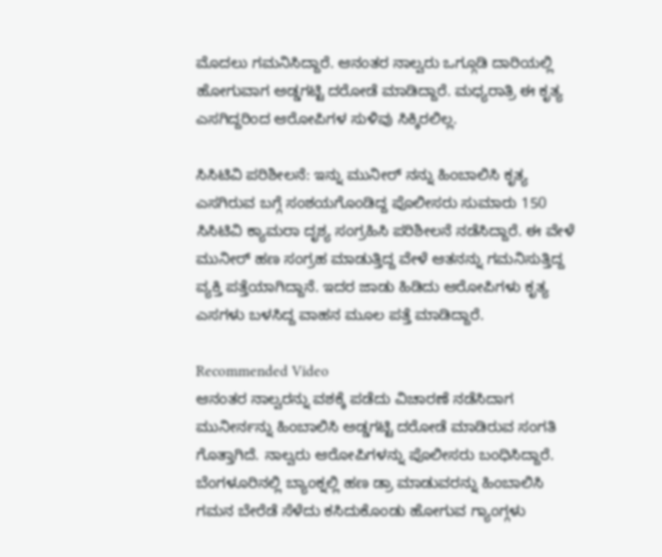ಮೊದಲು ಗಮನಿಸಿದ್ದಾರೆ. ಆನಂತರ ನಾಲ್ವರು ಒಗ್ಗೂಡಿ ದಾರಿಯಲ್ಲಿ ಹೋಗುವಾಗ ಅಡ್ಡಗಟ್ಟಿ ದರೋಡೆ ಮಾಡಿದ್ದಾರೆ. ಮಧ್ಯರಾತ್ರಿ ಈ ಕೃತ್ಯ ಎಸಗಿದ್ದರಿಂದ ಆರೋಪಿಗಳ ಸುಳಿವು ಸಿಕ್ಕಿರಲಿಲ್ಲ.

ಸಿಸಿಟಿವಿ ಪರಿಶೀಲನೆ: ಇನ್ನು ಮುನೀರ್ ನನ್ನು ಹಿಂಬಾಲಿಸಿ ಕೃತ್ಯ ಎಸಗಿರುವ ಬಗ್ಗೆ ಸಂಶಯಗೊಂಡಿದ್ದ ಪೊಲೀಸರು ಸುಮಾರು 150 ಸಿಸಿಟಿವಿ ಕ್ಯಾಮರಾ ದೃಶ್ಯ ಸಂಗ್ರಹಿಸಿ ಪರಿಶೀಲನೆ ನಡೆಸಿದ್ದಾರೆ. ಈ ವೇಳೆ ಮುನೀರ್ ಹಣ ಸಂಗ್ರಹ ಮಾಡುತ್ತಿದ್ದ ವೇಳೆ ಆತನನ್ನು ಗಮನಿಸುತ್ತಿದ್ದ ವ್ಯಕ್ತಿ ಪತ್ತೆಯಾಗಿದ್ದಾನೆ. ಇದರ ಜಾಡು ಹಿಡಿದು ಆರೋಪಿಗಳು ಕೃತ್ಯ ಎಸಗಳು ಬಳಸಿದ್ದ ವಾಹನ ಮೂಲ ಪತ್ತೆ ಮಾಡಿದ್ದಾರೆ.

Recommended Video
ಆನಂತರ ನಾಲ್ವರನ್ನು ವಶಕ್ಕೆ ಪಡೆದು ವಿಚಾರಣೆ ನಡೆಸಿದಾಗ ಮುನೀರ್ನನ್ನು ಹಿಂಬಾಲಿಸಿ ಅಡ್ಡಗಟ್ಟಿ ದರೋಡೆ ಮಾಡಿರುವ ಸಂಗತಿ ಗೊತ್ತಾಗಿದೆ. ನಾಲ್ವರು ಆರೋಪಿಗಳನ್ನು ಪೊಲೀಸರು ಬಂಧಿಸಿದ್ದಾರೆ. ಬೆಂಗಳೂರಿನಲ್ಲಿ ಬ್ಯಾಂಕ್ನಲ್ಲಿ ಹಣ ಡ್ರಾ ಮಾಡುವರನ್ನು ಹಿಂಬಾಲಿಸಿ ಗಮನ ಬೇರೆಡೆ ಸೆಳೆದು ಕಸಿದುಕೊಂಡು ಹೋಗುವ ಗ್ಯಾಂಗ್ಗಳು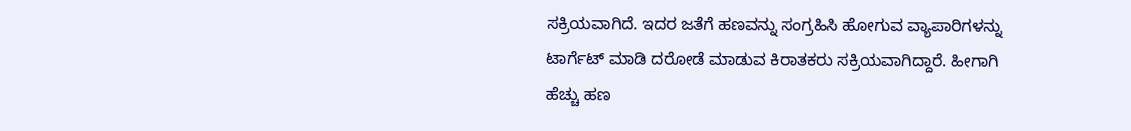ಸಕ್ರಿಯವಾಗಿದೆ. ಇದರ ಜತೆಗೆ ಹಣವನ್ನು ಸಂಗ್ರಹಿಸಿ ಹೋಗುವ ವ್ಯಾಪಾರಿಗಳನ್ನು ಟಾರ್ಗೆಟ್ ಮಾಡಿ ದರೋಡೆ ಮಾಡುವ ಕಿರಾತಕರು ಸಕ್ರಿಯವಾಗಿದ್ದಾರೆ. ಹೀಗಾಗಿ ಹೆಚ್ಚು ಹಣ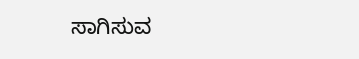ಸಾಗಿಸುವ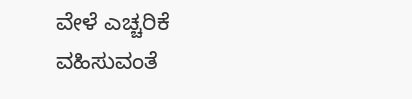ವೇಳೆ ಎಚ್ಚರಿಕೆ ವಹಿಸುವಂತೆ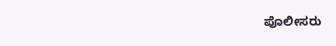ಪೊಲೀಸರು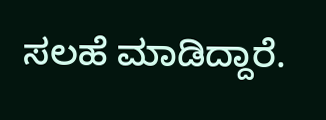ಸಲಹೆ ಮಾಡಿದ್ದಾರೆ.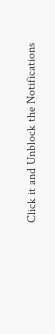Click it and Unblock the Notifications